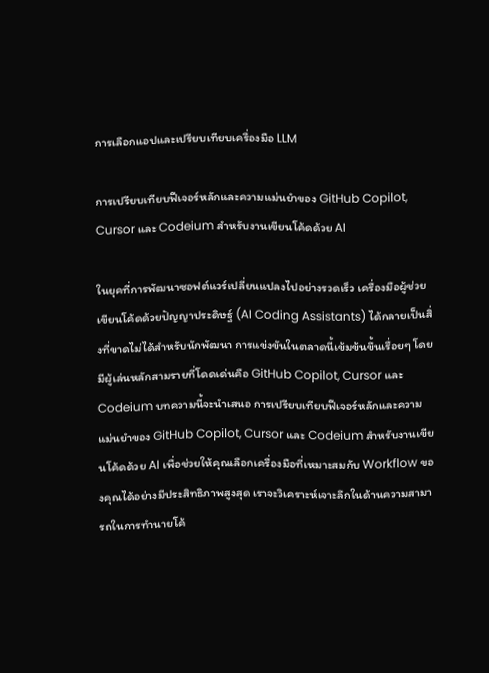การเลือกแอปและเปรียบเทียบเครื่องมือ LLM

การเปรียบเทียบฟีเจอร์หลักและความแม่นยำของ GitHub Copilot, Cursor และ Codeium สำหรับงานเขียนโค้ดด้วย AI

ในยุคที่การพัฒนาซอฟต์แวร์เปลี่ยนแปลงไปอย่างรวดเร็ว เครื่องมือผู้ช่วยเขียนโค้ดด้วยปัญญาประดิษฐ์ (AI Coding Assistants) ได้กลายเป็นสิ่งที่ขาดไม่ได้สำหรับนักพัฒนา การแข่งขันในตลาดนี้เข้มข้นขึ้นเรื่อยๆ โดยมีผู้เล่นหลักสามรายที่โดดเด่นคือ GitHub Copilot, Cursor และ Codeium บทความนี้จะนำเสนอ การเปรียบเทียบฟีเจอร์หลักและความแม่นยำของ GitHub Copilot, Cursor และ Codeium สำหรับงานเขียนโค้ดด้วย AI เพื่อช่วยให้คุณเลือกเครื่องมือที่เหมาะสมกับ Workflow ของคุณได้อย่างมีประสิทธิภาพสูงสุด เราจะวิเคราะห์เจาะลึกในด้านความสามารถในการทำนายโค้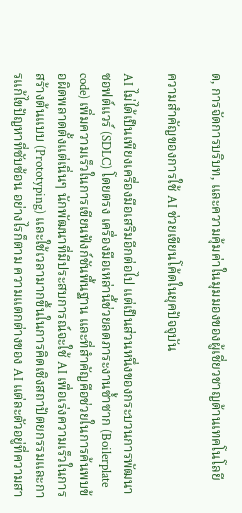ด, การจัดการบริบท, และความคุ้มค่าในมุมมองของผู้เชี่ยวชาญด้านเทคโนโลยี

ความสำคัญของการใช้ AI ช่วยเขียนโค้ดในยุคปัจจุบัน

AI ไม่ได้เป็นเพียงเครื่องมือเสริมอีกต่อไป แต่เป็นส่วนหนึ่งของกระบวนการพัฒนาซอฟต์แวร์ (SDLC) โดยตรง เครื่องมือเหล่านี้ช่วยลดภาระงานซ้ำซาก (Boilerplate code) เพิ่มความเร็วในการเขียนฟังก์ชันพื้นฐาน และที่สำคัญคือช่วยในการค้นพบข้อผิดพลาดตั้งแต่เนิ่นๆ นักพัฒนาที่มีประสบการณ์จะใช้ AI เพื่อเร่งความเร็วในการสร้างต้นแบบ (Prototyping) และใช้เวลามากขึ้นในการคิดเชิงสถาปัตยกรรมและการแก้ไขปัญหาที่ซับซ้อน อย่างไรก็ตาม ความแตกต่างของ AI แต่ละตัวอยู่ที่ความสา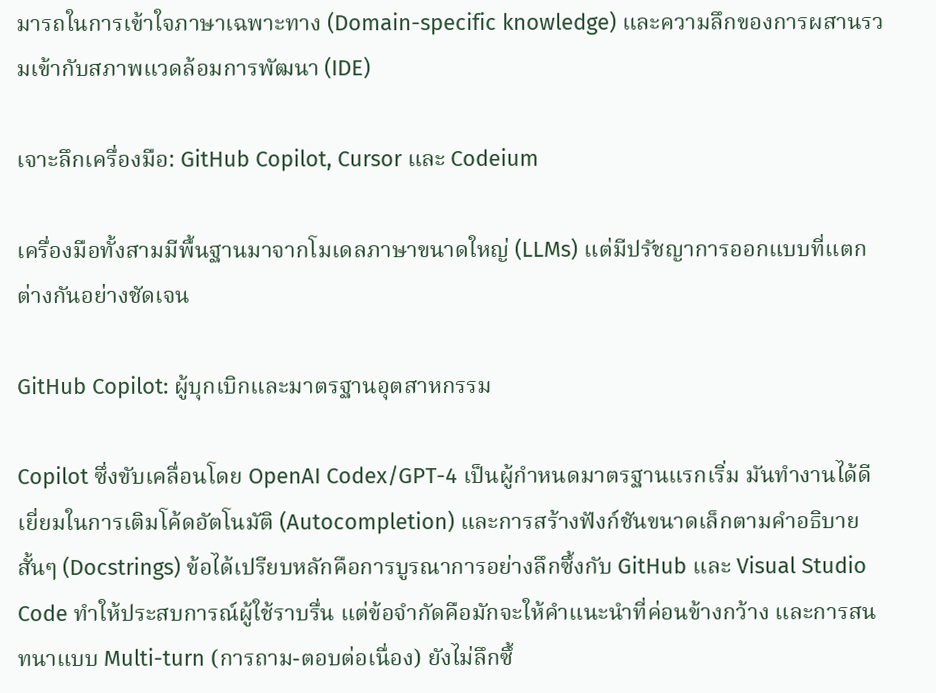มารถในการเข้าใจภาษาเฉพาะทาง (Domain-specific knowledge) และความลึกของการผสานรวมเข้ากับสภาพแวดล้อมการพัฒนา (IDE)

เจาะลึกเครื่องมือ: GitHub Copilot, Cursor และ Codeium

เครื่องมือทั้งสามมีพื้นฐานมาจากโมเดลภาษาขนาดใหญ่ (LLMs) แต่มีปรัชญาการออกแบบที่แตกต่างกันอย่างชัดเจน

GitHub Copilot: ผู้บุกเบิกและมาตรฐานอุตสาหกรรม

Copilot ซึ่งขับเคลื่อนโดย OpenAI Codex/GPT-4 เป็นผู้กำหนดมาตรฐานแรกเริ่ม มันทำงานได้ดีเยี่ยมในการเติมโค้ดอัตโนมัติ (Autocompletion) และการสร้างฟังก์ชันขนาดเล็กตามคำอธิบายสั้นๆ (Docstrings) ข้อได้เปรียบหลักคือการบูรณาการอย่างลึกซึ้งกับ GitHub และ Visual Studio Code ทำให้ประสบการณ์ผู้ใช้ราบรื่น แต่ข้อจำกัดคือมักจะให้คำแนะนำที่ค่อนข้างกว้าง และการสนทนาแบบ Multi-turn (การถาม-ตอบต่อเนื่อง) ยังไม่ลึกซึ้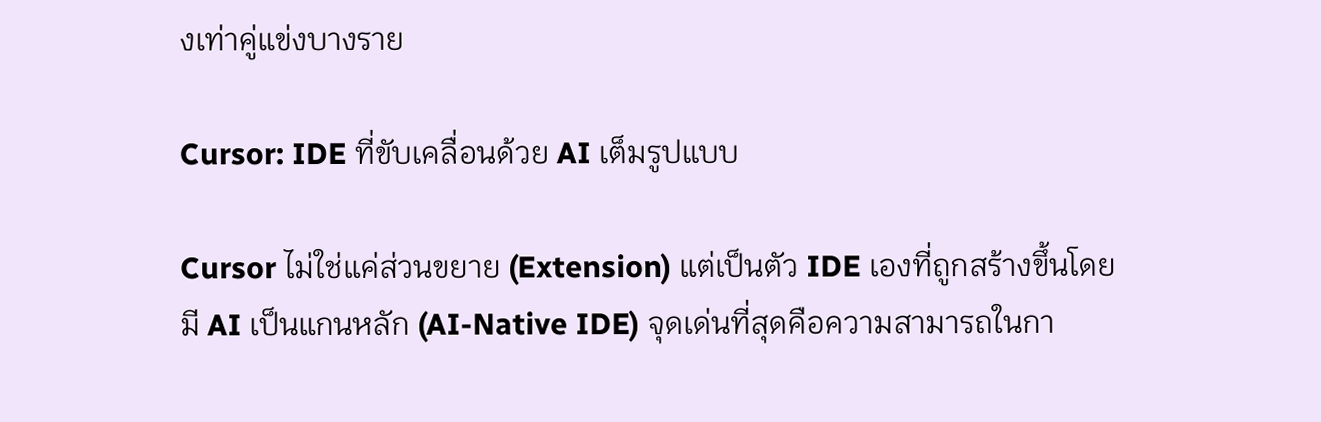งเท่าคู่แข่งบางราย

Cursor: IDE ที่ขับเคลื่อนด้วย AI เต็มรูปแบบ

Cursor ไม่ใช่แค่ส่วนขยาย (Extension) แต่เป็นตัว IDE เองที่ถูกสร้างขึ้นโดยมี AI เป็นแกนหลัก (AI-Native IDE) จุดเด่นที่สุดคือความสามารถในกา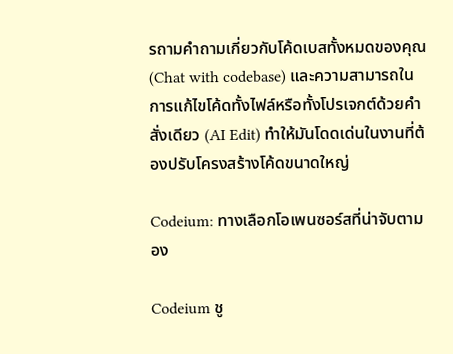รถามคำถามเกี่ยวกับโค้ดเบสทั้งหมดของคุณ (Chat with codebase) และความสามารถในการแก้ไขโค้ดทั้งไฟล์หรือทั้งโปรเจกต์ด้วยคำสั่งเดียว (AI Edit) ทำให้มันโดดเด่นในงานที่ต้องปรับโครงสร้างโค้ดขนาดใหญ่

Codeium: ทางเลือกโอเพนซอร์สที่น่าจับตามอง

Codeium ชู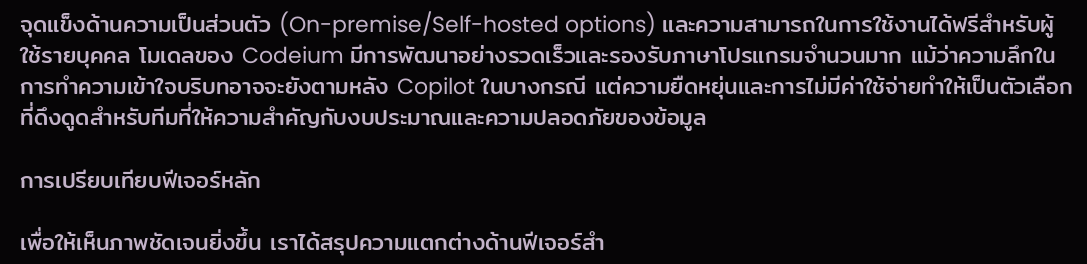จุดแข็งด้านความเป็นส่วนตัว (On-premise/Self-hosted options) และความสามารถในการใช้งานได้ฟรีสำหรับผู้ใช้รายบุคคล โมเดลของ Codeium มีการพัฒนาอย่างรวดเร็วและรองรับภาษาโปรแกรมจำนวนมาก แม้ว่าความลึกในการทำความเข้าใจบริบทอาจจะยังตามหลัง Copilot ในบางกรณี แต่ความยืดหยุ่นและการไม่มีค่าใช้จ่ายทำให้เป็นตัวเลือกที่ดึงดูดสำหรับทีมที่ให้ความสำคัญกับงบประมาณและความปลอดภัยของข้อมูล

การเปรียบเทียบฟีเจอร์หลัก

เพื่อให้เห็นภาพชัดเจนยิ่งขึ้น เราได้สรุปความแตกต่างด้านฟีเจอร์สำ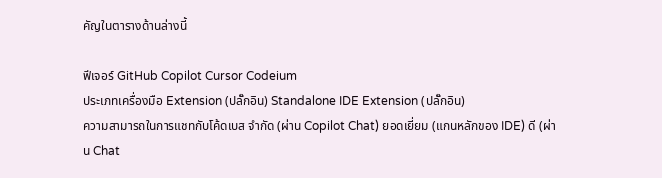คัญในตารางด้านล่างนี้

ฟีเจอร์ GitHub Copilot Cursor Codeium
ประเภทเครื่องมือ Extension (ปลั๊กอิน) Standalone IDE Extension (ปลั๊กอิน)
ความสามารถในการแชทกับโค้ดเบส จำกัด (ผ่าน Copilot Chat) ยอดเยี่ยม (แกนหลักของ IDE) ดี (ผ่าน Chat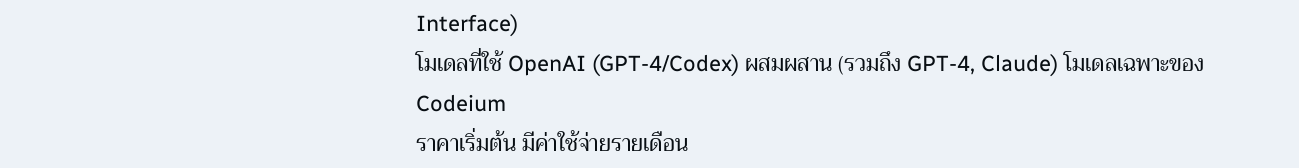Interface)
โมเดลที่ใช้ OpenAI (GPT-4/Codex) ผสมผสาน (รวมถึง GPT-4, Claude) โมเดลเฉพาะของ Codeium
ราคาเริ่มต้น มีค่าใช้จ่ายรายเดือน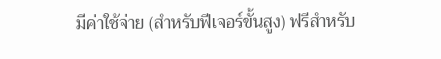มีค่าใช้จ่าย (สำหรับฟีเจอร์ขั้นสูง) ฟรีสำหรับ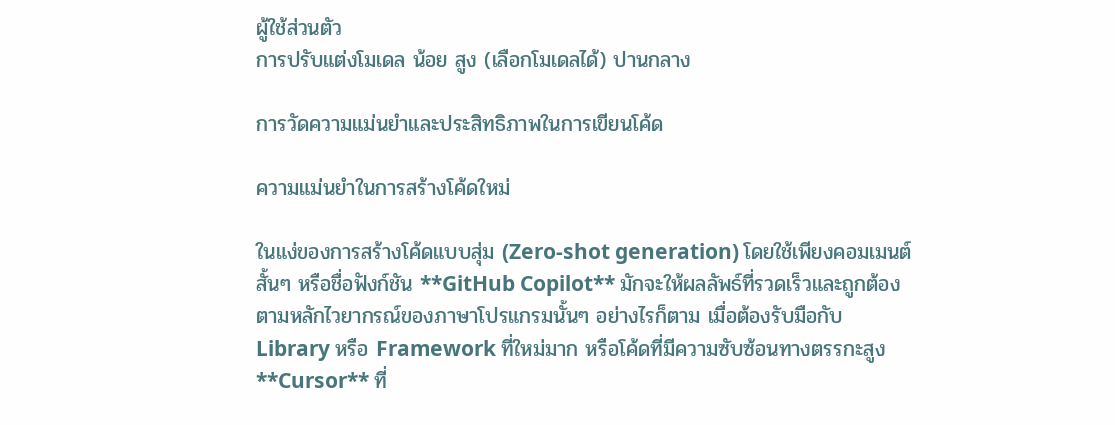ผู้ใช้ส่วนตัว
การปรับแต่งโมเดล น้อย สูง (เลือกโมเดลได้) ปานกลาง

การวัดความแม่นยำและประสิทธิภาพในการเขียนโค้ด

ความแม่นยำในการสร้างโค้ดใหม่

ในแง่ของการสร้างโค้ดแบบสุ่ม (Zero-shot generation) โดยใช้เพียงคอมเมนต์สั้นๆ หรือชื่อฟังก์ชัน **GitHub Copilot** มักจะให้ผลลัพธ์ที่รวดเร็วและถูกต้องตามหลักไวยากรณ์ของภาษาโปรแกรมนั้นๆ อย่างไรก็ตาม เมื่อต้องรับมือกับ Library หรือ Framework ที่ใหม่มาก หรือโค้ดที่มีความซับซ้อนทางตรรกะสูง **Cursor** ที่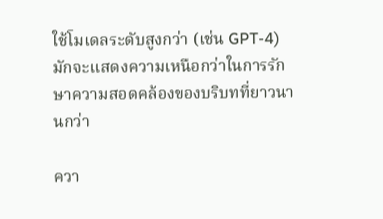ใช้โมเดลระดับสูงกว่า (เช่น GPT-4) มักจะแสดงความเหนือกว่าในการรักษาความสอดคล้องของบริบทที่ยาวนานกว่า

ควา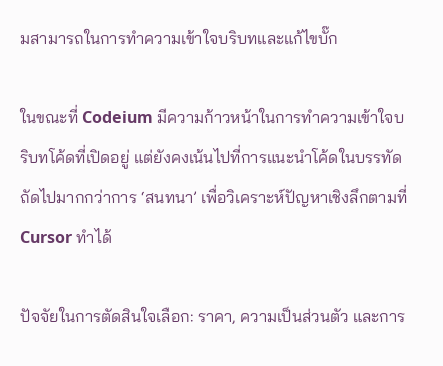มสามารถในการทำความเข้าใจบริบทและแก้ไขบั๊ก

ในขณะที่ Codeium มีความก้าวหน้าในการทำความเข้าใจบริบทโค้ดที่เปิดอยู่ แต่ยังคงเน้นไปที่การแนะนำโค้ดในบรรทัดถัดไปมากกว่าการ ‘สนทนา’ เพื่อวิเคราะห์ปัญหาเชิงลึกตามที่ Cursor ทำได้

ปัจจัยในการตัดสินใจเลือก: ราคา, ความเป็นส่วนตัว และการ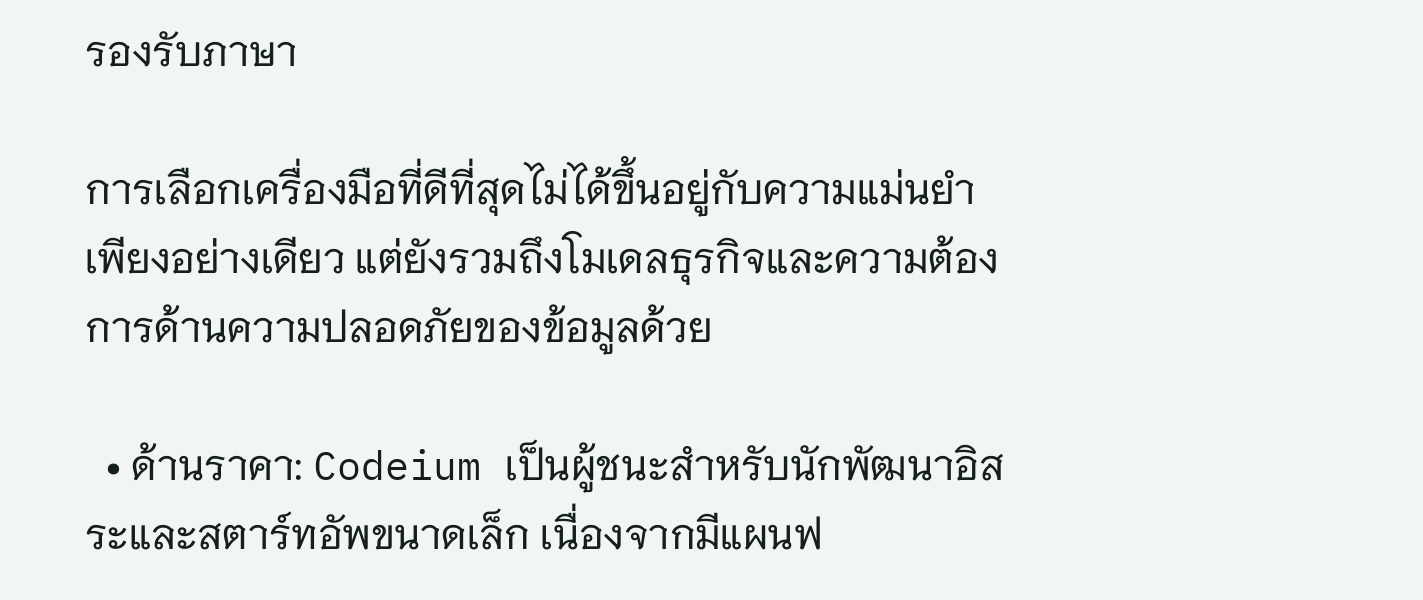รองรับภาษา

การเลือกเครื่องมือที่ดีที่สุดไม่ได้ขึ้นอยู่กับความแม่นยำเพียงอย่างเดียว แต่ยังรวมถึงโมเดลธุรกิจและความต้องการด้านความปลอดภัยของข้อมูลด้วย

  • ด้านราคา: Codeium เป็นผู้ชนะสำหรับนักพัฒนาอิสระและสตาร์ทอัพขนาดเล็ก เนื่องจากมีแผนฟ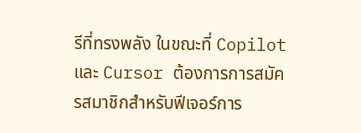รีที่ทรงพลัง ในขณะที่ Copilot และ Cursor ต้องการการสมัครสมาชิกสำหรับฟีเจอร์การ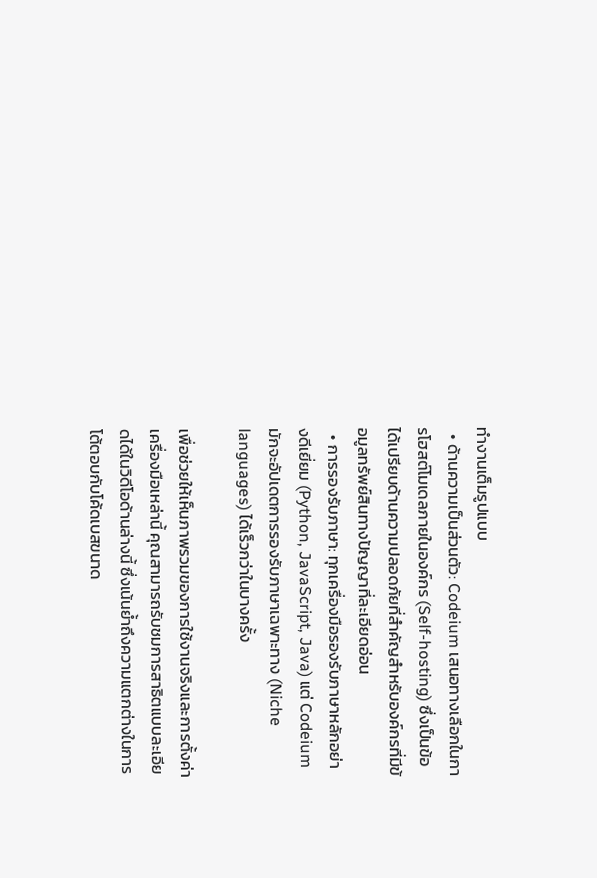ทำงานเต็มรูปแบบ
  • ด้านความเป็นส่วนตัว: Codeium เสนอทางเลือกในการโฮสต์โมเดลภายในองค์กร (Self-hosting) ซึ่งเป็นข้อได้เปรียบด้านความปลอดภัยที่สำคัญสำหรับองค์กรที่มีข้อมูลทรัพย์สินทางปัญญาที่ละเอียดอ่อน
  • การรองรับภาษา: ทุกเครื่องมือรองรับภาษาหลักอย่างดีเยี่ยม (Python, JavaScript, Java) แต่ Codeium มักจะอัปเดตการรองรับภาษาเฉพาะทาง (Niche languages) ได้เร็วกว่าในบางครั้ง

เพื่อช่วยให้เห็นภาพรวมของการใช้งานจริงและการตั้งค่าเครื่องมือเหล่านี้ คุณสามารถรับชมการสาธิตแบบละเอียดได้ในวิดีโอด้านล่างนี้ ซึ่งเน้นย้ำถึงความแตกต่างในการโต้ตอบกับโค้ดเบสขนาด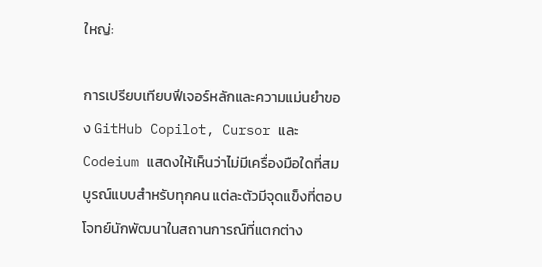ใหญ่:

การเปรียบเทียบฟีเจอร์หลักและความแม่นยำของ GitHub Copilot, Cursor และ Codeium แสดงให้เห็นว่าไม่มีเครื่องมือใดที่สมบูรณ์แบบสำหรับทุกคน แต่ละตัวมีจุดแข็งที่ตอบโจทย์นักพัฒนาในสถานการณ์ที่แตกต่าง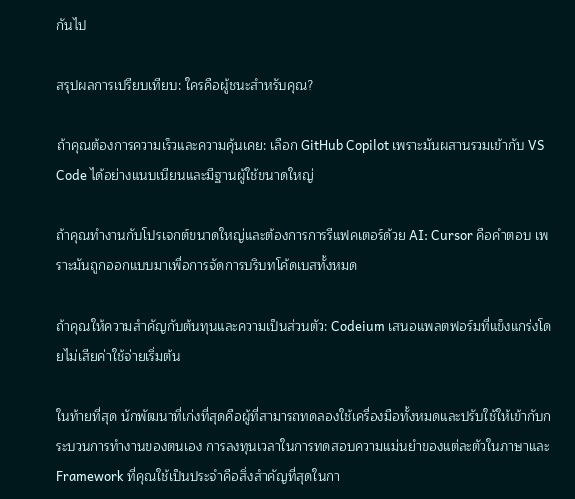กันไป

สรุปผลการเปรียบเทียบ: ใครคือผู้ชนะสำหรับคุณ?

ถ้าคุณต้องการความเร็วและความคุ้นเคย: เลือก GitHub Copilot เพราะมันผสานรวมเข้ากับ VS Code ได้อย่างแนบเนียนและมีฐานผู้ใช้ขนาดใหญ่

ถ้าคุณทำงานกับโปรเจกต์ขนาดใหญ่และต้องการการรีแฟคเตอร์ด้วย AI: Cursor คือคำตอบ เพราะมันถูกออกแบบมาเพื่อการจัดการบริบทโค้ดเบสทั้งหมด

ถ้าคุณให้ความสำคัญกับต้นทุนและความเป็นส่วนตัว: Codeium เสนอแพลตฟอร์มที่แข็งแกร่งโดยไม่เสียค่าใช้จ่ายเริ่มต้น

ในท้ายที่สุด นักพัฒนาที่เก่งที่สุดคือผู้ที่สามารถทดลองใช้เครื่องมือทั้งหมดและปรับใช้ให้เข้ากับกระบวนการทำงานของตนเอง การลงทุนเวลาในการทดสอบความแม่นยำของแต่ละตัวในภาษาและ Framework ที่คุณใช้เป็นประจำคือสิ่งสำคัญที่สุดในกา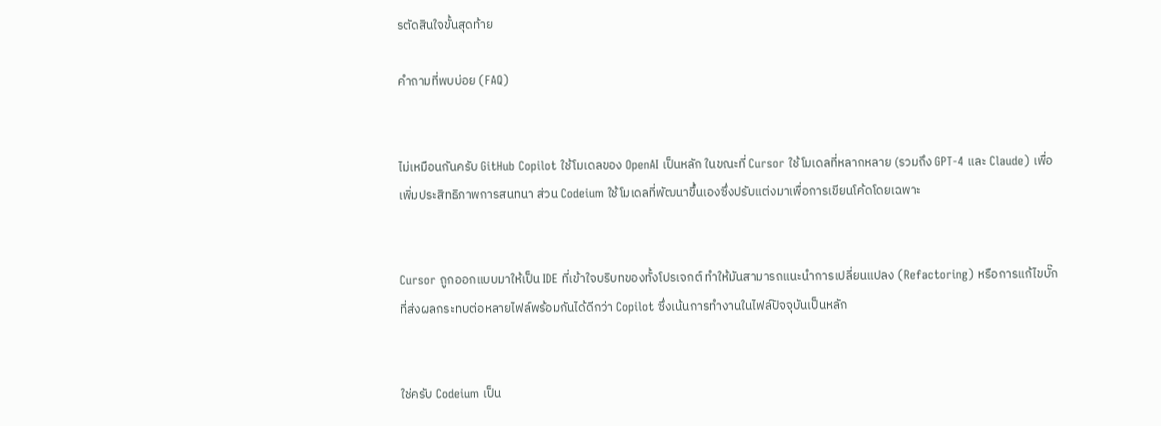รตัดสินใจขั้นสุดท้าย

คำถามที่พบบ่อย (FAQ)


ไม่เหมือนกันครับ GitHub Copilot ใช้โมเดลของ OpenAI เป็นหลัก ในขณะที่ Cursor ใช้โมเดลที่หลากหลาย (รวมถึง GPT-4 และ Claude) เพื่อเพิ่มประสิทธิภาพการสนทนา ส่วน Codeium ใช้โมเดลที่พัฒนาขึ้นเองซึ่งปรับแต่งมาเพื่อการเขียนโค้ดโดยเฉพาะ


Cursor ถูกออกแบบมาให้เป็น IDE ที่เข้าใจบริบทของทั้งโปรเจกต์ ทำให้มันสามารถแนะนำการเปลี่ยนแปลง (Refactoring) หรือการแก้ไขบั๊กที่ส่งผลกระทบต่อหลายไฟล์พร้อมกันได้ดีกว่า Copilot ซึ่งเน้นการทำงานในไฟล์ปัจจุบันเป็นหลัก


ใช่ครับ Codeium เป็น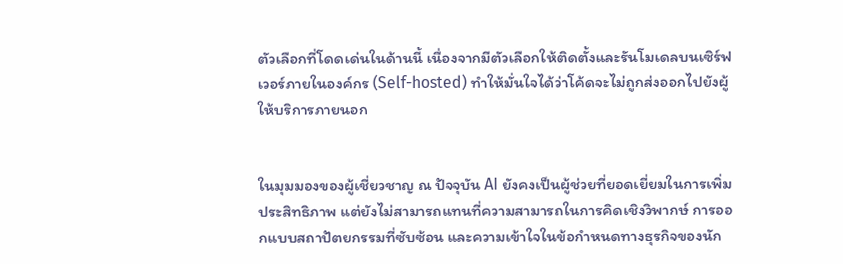ตัวเลือกที่โดดเด่นในด้านนี้ เนื่องจากมีตัวเลือกให้ติดตั้งและรันโมเดลบนเซิร์ฟเวอร์ภายในองค์กร (Self-hosted) ทำให้มั่นใจได้ว่าโค้ดจะไม่ถูกส่งออกไปยังผู้ให้บริการภายนอก


ในมุมมองของผู้เชี่ยวชาญ ณ ปัจจุบัน AI ยังคงเป็นผู้ช่วยที่ยอดเยี่ยมในการเพิ่มประสิทธิภาพ แต่ยังไม่สามารถแทนที่ความสามารถในการคิดเชิงวิพากษ์ การออกแบบสถาปัตยกรรมที่ซับซ้อน และความเข้าใจในข้อกำหนดทางธุรกิจของนัก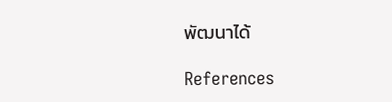พัฒนาได้

References